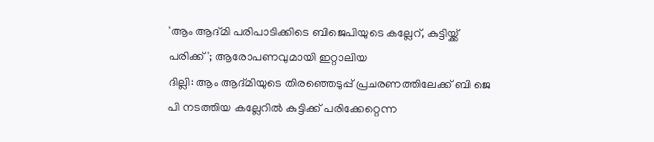'ആം ആദ്മി പരിപാടിക്കിടെ ബിജെപിയുടെ കല്ലേറ്, കുട്ടിയ്ക്ക് പരിക്ക്'; ആരോപണവുമായി ഇറ്റാലിയ
ദില്ലി: ആം ആദ്മിയുടെ തിരഞ്ഞെടുപ്പ് പ്രചരണത്തിലേക്ക് ബി ജെ പി നടത്തിയ കല്ലേറിൽ കുട്ടിക്ക് പരിക്കേറ്റെന്ന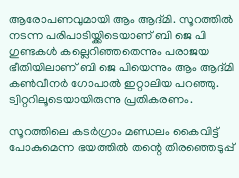ആരോപണവുമായി ആം ആദ്മി. സൂറത്തിൽ നടന്ന പരിപാടിയ്ക്കിടെയാണ് ബി ജെ പി ഗുണ്ടകൾ കല്ലെറിഞ്ഞതെന്നും പരാജയ ഭീതിയിലാണ് ബി ജെ പിയെന്നും ആം ആദ്മി കൺവീനർ ഗോപാൽ ഇറ്റാലിയ പറഞ്ഞു. ട്വിറ്ററിലൂടെയായിരുന്നു പ്രതികരണം.

സൂറത്തിലെ കടർഗ്രാം മണ്ഡലം കൈവിട്ട് പോകുമെന്ന ഭയത്തിൽ തന്റെ തിരഞ്ഞെടുപ്പ്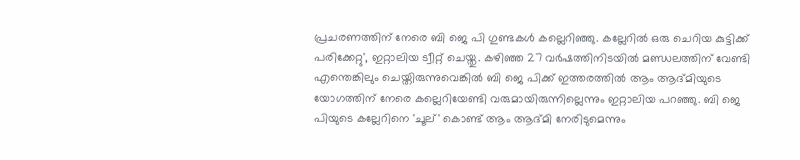പ്രചരണത്തിന് നേരെ ബി ജെ പി ഗുണ്ടകൾ കല്ലെറിഞ്ഞു. കല്ലേറിൽ ഒരു ചെറിയ കുട്ടിക്ക് പരിക്കേറ്റു', ഇറ്റാലിയ ട്വീറ്റ് ചെയ്തു. കഴിഞ്ഞ 27 വർഷത്തിനിടയിൽ മണ്ഡലത്തിന് വേണ്ടി എന്തെങ്കിലും ചെയ്തിരുന്നുവെങ്കിൽ ബി ജെ പിക്ക് ഇത്തരത്തിൽ ആം ആദ്മിയുടെ യോഗത്തിന് നേരെ കല്ലെറിയേണ്ടി വരുമായിരുന്നില്ലെന്നും ഇറ്റാലിയ പറഞ്ഞു. ബി ജെ പിയുടെ കല്ലേറിനെ 'ചൂല്' കൊണ്ട് ആം ആദ്മി നേരിടുമെന്നും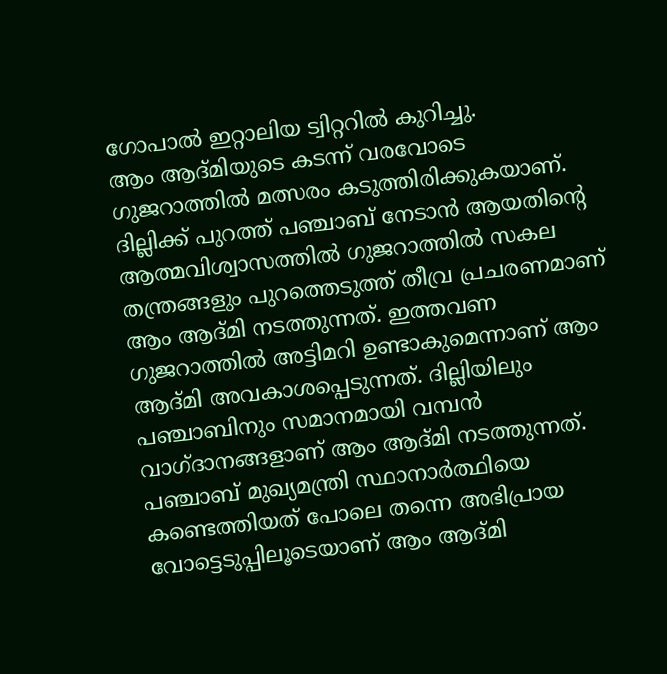ഗോപാൽ ഇറ്റാലിയ ട്വിറ്ററിൽ കുറിച്ചു.
ആം ആദ്മിയുടെ കടന്ന് വരവോടെ ഗുജറാത്തിൽ മത്സരം കടുത്തിരിക്കുകയാണ്. ദില്ലിക്ക് പുറത്ത് പഞ്ചാബ് നേടാൻ ആയതിന്റെ ആത്മവിശ്വാസത്തിൽ ഗുജറാത്തിൽ സകല തന്ത്രങ്ങളും പുറത്തെടുത്ത് തീവ്ര പ്രചരണമാണ് ആം ആദ്മി നടത്തുന്നത്. ഇത്തവണ ഗുജറാത്തിൽ അട്ടിമറി ഉണ്ടാകുമെന്നാണ് ആം ആദ്മി അവകാശപ്പെടുന്നത്. ദില്ലിയിലും പഞ്ചാബിനും സമാനമായി വമ്പൻ വാഗ്ദാനങ്ങളാണ് ആം ആദ്മി നടത്തുന്നത്. പഞ്ചാബ് മുഖ്യമന്ത്രി സ്ഥാനാർത്ഥിയെ കണ്ടെത്തിയത് പോലെ തന്നെ അഭിപ്രായ വോട്ടെടുപ്പിലൂടെയാണ് ആം ആദ്മി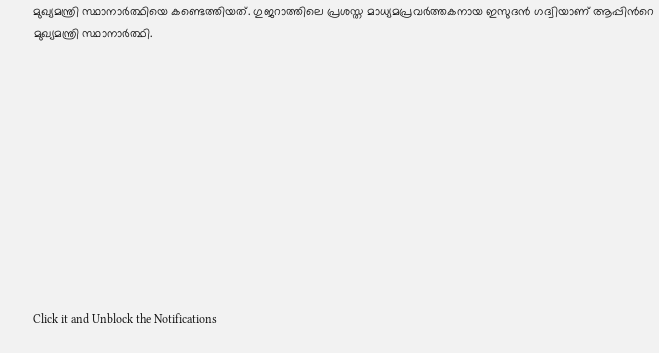മുഖ്യമന്ത്രി സ്ഥാനാർത്ഥിയെ കണ്ടെത്തിയത്. ഗുജറാത്തിലെ പ്രശസ്ത മാധ്യമപ്രവർത്തകനായ ഇസുദൻ ഗദ്വിയാണ് ആപ്പിൻറെ മുഖ്യമന്ത്രി സ്ഥാനാർത്ഥി.












Click it and Unblock the Notifications